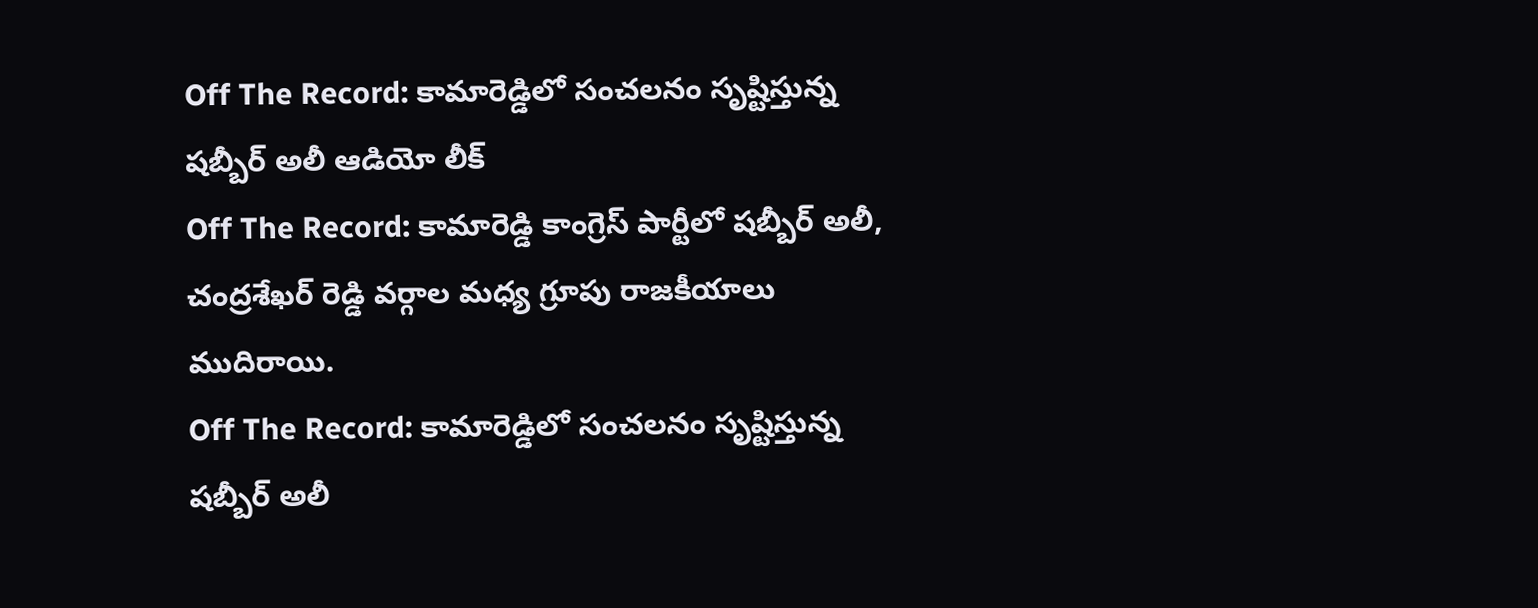Off The Record: కామారెడ్డిలో సంచలనం సృష్టిస్తున్న షబ్బీర్ అలీ ఆడియో లీక్
Off The Record: కామారెడ్డి కాంగ్రెస్ పార్టీలో షబ్బీర్ అలీ, చంద్రశేఖర్ రెడ్డి వర్గాల మధ్య గ్రూపు రాజకీయాలు ముదిరాయి.
Off The Record: కామారెడ్డిలో సంచలనం సృష్టిస్తున్న షబ్బీర్ అలీ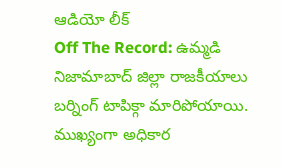ఆడియో లీక్
Off The Record: ఉమ్మడి నిజామాబాద్ జిల్లా రాజకీయాలు బర్నింగ్ టాపిక్గా మారిపోయాయి. ముఖ్యంగా అధికార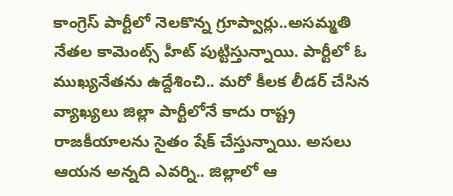కాంగ్రెస్ పార్టీలో నెలకొన్న గ్రూప్వార్లు..అసమ్మతి నేతల కామెంట్స్ హీట్ పుట్టిస్తున్నాయి. పార్టీలో ఓ ముఖ్యనేతను ఉద్దేశించి.. మరో కీలక లీడర్ చేసిన వ్యాఖ్యలు జిల్లా పార్టీలోనే కాదు రాష్ట్ర రాజకీయాలను సైతం షేక్ చేస్తున్నాయి. అసలు ఆయన అన్నది ఎవర్ని.. జిల్లాలో ఆ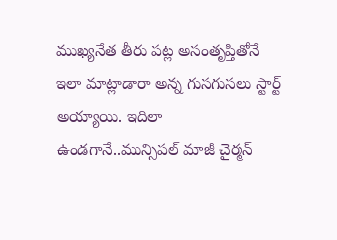ముఖ్యనేత తీరు పట్ల అసంతృప్తితోనే ఇలా మాట్లాడారా అన్న గుసగుసలు స్టార్ట్ అయ్యాయి. ఇదిలా ఉండగానే..మున్సిపల్ మాజీ చైర్మన్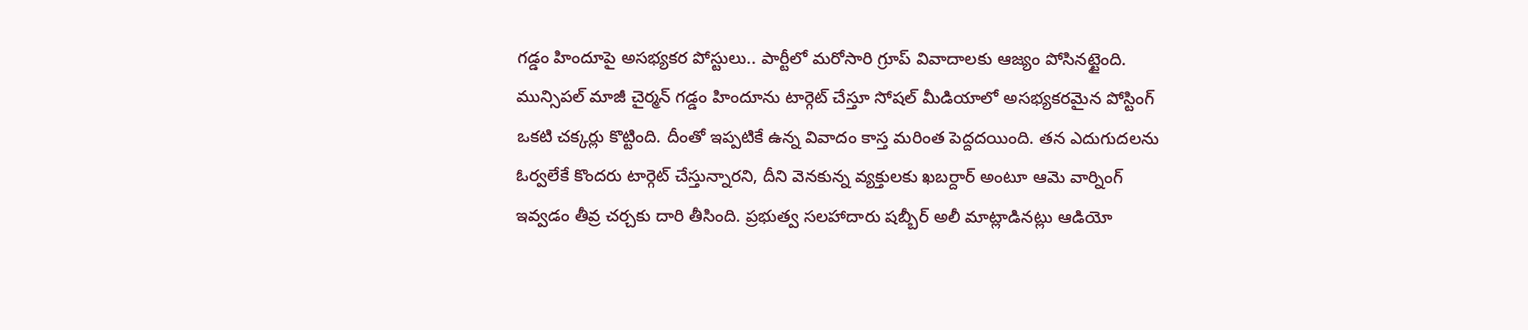గడ్డం హిందూపై అసభ్యకర పోస్టులు.. పార్టీలో మరోసారి గ్రూప్ వివాదాలకు ఆజ్యం పోసినట్టైంది.
మున్సిపల్ మాజీ చైర్మన్ గడ్డం హిందూను టార్గెట్ చేస్తూ సోషల్ మీడియాలో అసభ్యకరమైన పోస్టింగ్ ఒకటి చక్కర్లు కొట్టింది. దీంతో ఇప్పటికే ఉన్న వివాదం కాస్త మరింత పెద్దదయింది. తన ఎదుగుదలను ఓర్వలేకే కొందరు టార్గెట్ చేస్తున్నారని, దీని వెనకున్న వ్యక్తులకు ఖబర్దార్ అంటూ ఆమె వార్నింగ్ ఇవ్వడం తీవ్ర చర్చకు దారి తీసింది. ప్రభుత్వ సలహాదారు షబ్బీర్ అలీ మాట్లాడినట్లు ఆడియో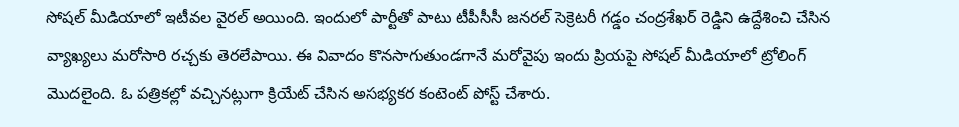సోషల్ మీడియాలో ఇటీవల వైరల్ అయింది. ఇందులో పార్టీతో పాటు టీపీసీసీ జనరల్ సెక్రెటరీ గడ్డం చంద్రశేఖర్ రెడ్డిని ఉద్దేశించి చేసిన వ్యాఖ్యలు మరోసారి రచ్చకు తెరలేపాయి. ఈ వివాదం కొనసాగుతుండగానే మరోవైపు ఇందు ప్రియపై సోషల్ మీడియాలో ట్రోలింగ్ మొదలైంది. ఓ పత్రికల్లో వచ్చినట్లుగా క్రియేట్ చేసిన అసభ్యకర కంటెంట్ పోస్ట్ చేశారు.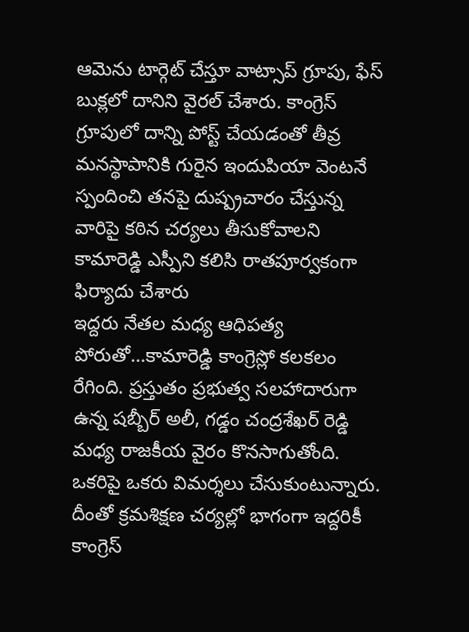ఆమెను టార్గెట్ చేస్తూ వాట్సాప్ గ్రూపు, ఫేస్ బుక్లలో దానిని వైరల్ చేశారు. కాంగ్రెస్ గ్రూపులో దాన్ని పోస్ట్ చేయడంతో తీవ్ర మనస్థాపానికి గురైన ఇందుపియా వెంటనే స్పందించి తనపై దుష్ప్రచారం చేస్తున్న వారిపై కఠిన చర్యలు తీసుకోవాలని కామారెడ్డి ఎస్పీని కలిసి రాతపూర్వకంగా ఫిర్యాదు చేశారు
ఇద్దరు నేతల మధ్య ఆధిపత్య పోరుతో...కామారెడ్డి కాంగ్రెస్లో కలకలం రేగింది. ప్రస్తుతం ప్రభుత్వ సలహాదారుగా ఉన్న షబ్బీర్ అలీ, గడ్డం చంద్రశేఖర్ రెడ్డి మధ్య రాజకీయ వైరం కొనసాగుతోంది. ఒకరిపై ఒకరు విమర్శలు చేసుకుంటున్నారు. దీంతో క్రమశిక్షణ చర్యల్లో భాగంగా ఇద్దరికీ కాంగ్రెస్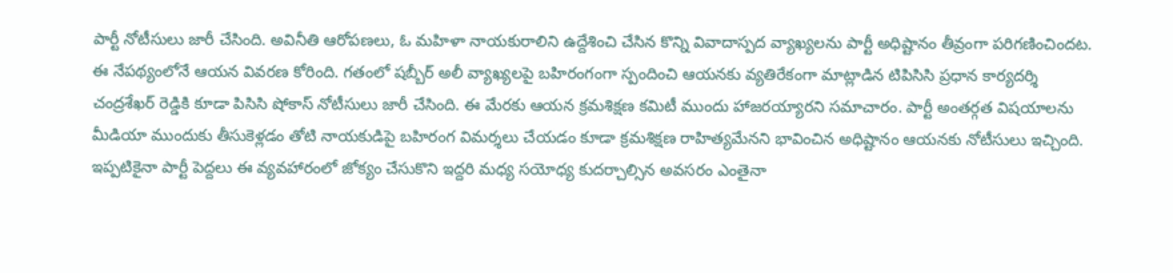పార్టీ నోటీసులు జారీ చేసింది. అవినీతి ఆరోపణలు, ఓ మహిళా నాయకురాలిని ఉద్దేశించి చేసిన కొన్ని వివాదాస్పద వ్యాఖ్యలను పార్టీ అధిష్టానం తీవ్రంగా పరిగణించిందట. ఈ నేపథ్యంలోనే ఆయన వివరణ కోరింది. గతంలో షబ్బీర్ అలీ వ్యాఖ్యలపై బహిరంగంగా స్పందించి ఆయనకు వ్యతిరేకంగా మాట్లాడిన టిపిసిసి ప్రధాన కార్యదర్శి చంద్రశేఖర్ రెడ్డికి కూడా పిసిసి షోకాస్ నోటీసులు జారీ చేసింది. ఈ మేరకు ఆయన క్రమశిక్షణ కమిటీ ముందు హాజరయ్యారని సమాచారం. పార్టీ అంతర్గత విషయాలను మీడియా ముందుకు తీసుకెళ్లడం తోటి నాయకుడిపై బహిరంగ విమర్శలు చేయడం కూడా క్రమశిక్షణ రాహిత్యమేనని భావించిన అధిష్టానం ఆయనకు నోటీసులు ఇచ్చింది.
ఇప్పటికైనా పార్టీ పెద్దలు ఈ వ్యవహారంలో జోక్యం చేసుకొని ఇద్దరి మధ్య సయోధ్య కుదర్చాల్సిన అవసరం ఎంతైనా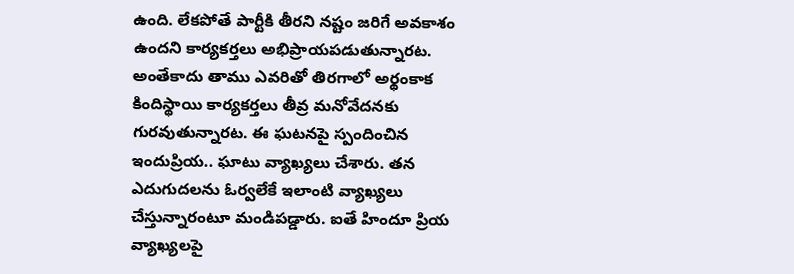ఉంది. లేకపోతే పార్టీకి తీరని నష్టం జరిగే అవకాశం ఉందని కార్యకర్తలు అభిప్రాయపడుతున్నారట. అంతేకాదు తాము ఎవరితో తిరగాలో అర్థంకాక కిందిస్థాయి కార్యకర్తలు తీవ్ర మనోవేదనకు గురవుతున్నారట. ఈ ఘటనపై స్పందించిన ఇందుప్రియ.. ఘాటు వ్యాఖ్యలు చేశారు. తన ఎదుగుదలను ఓర్వలేకే ఇలాంటి వ్యాఖ్యలు చేస్తున్నారంటూ మండిపడ్డారు. ఐతే హిందూ ప్రియ వ్యాఖ్యలపై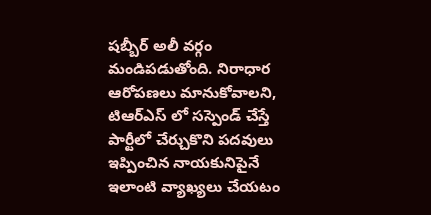షబ్బీర్ అలీ వర్గం మండిపడుతోంది. నిరాధార ఆరోపణలు మానుకోవాలని, టిఆర్ఎస్ లో సస్పెండ్ చేస్తే పార్టీలో చేర్చుకొని పదవులు ఇప్పించిన నాయకునిపైనే ఇలాంటి వ్యాఖ్యలు చేయటం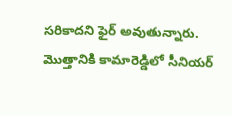సరికాదని ఫైర్ అవుతున్నారు. మొత్తానికి కామారెడ్డిలో సీనియర్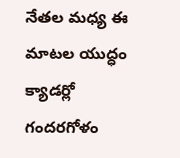నేతల మధ్య ఈ మాటల యుద్ధం క్యాడర్లో గందరగోళం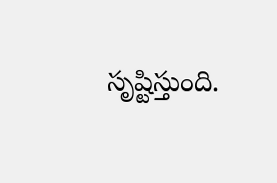సృష్టిస్తుంది.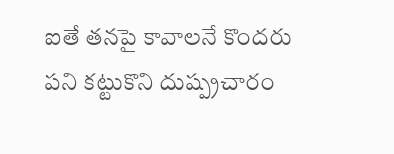ఐతే తనపై కావాలనే కొందరు పని కట్టుకొని దుష్ప్రచారం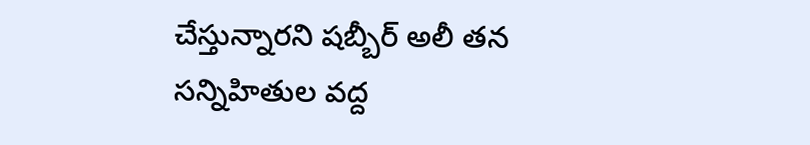చేస్తున్నారని షబ్బీర్ అలీ తన సన్నిహితుల వద్ద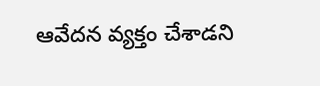ఆవేదన వ్యక్తం చేశాడని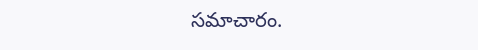సమాచారం.